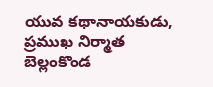యువ కథానాయకుడు, ప్రముఖ నిర్మాత బెల్లంకొండ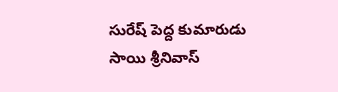సురేష్ పెద్ద కుమారుడు సాయి శ్రీనివాస్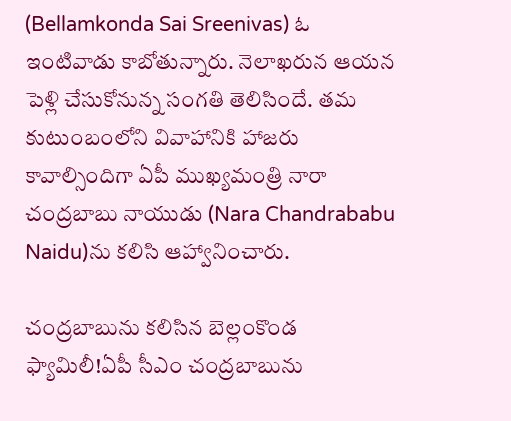(Bellamkonda Sai Sreenivas) ఓ ఇంటివాడు కాబోతున్నారు. నెలాఖరున ఆయన పెళ్లి చేసుకోనున్న సంగతి తెలిసిందే. తమ కుటుంబంలోని వివాహానికి హాజరు కావాల్సిందిగా ఏపీ ముఖ్యమంత్రి నారా చంద్రబాబు నాయుడు (Nara Chandrababu Naidu)ను కలిసి ఆహ్వానించారు.

చంద్రబాబును కలిసిన బెల్లంకొండ ఫ్యామిలీ!ఏపీ సీఎం చంద్రబాబును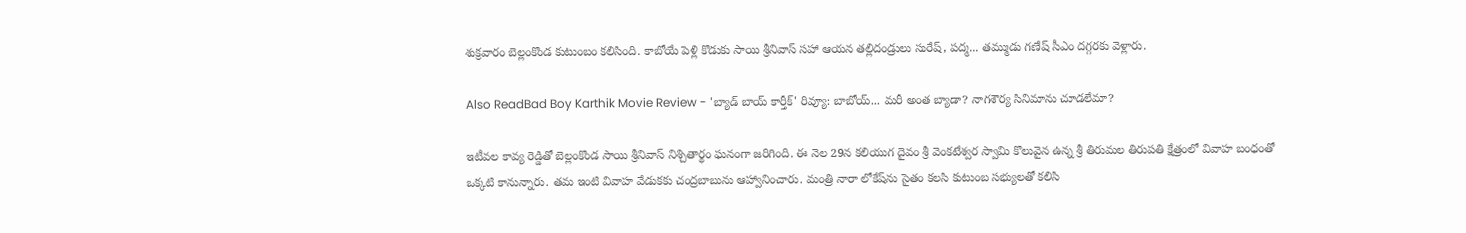శుక్రవారం బెల్లంకొండ కుటుంబం కలిసింది. కాబోయే పెళ్లి కొడుకు సాయి శ్రీనివాస్ సహా ఆయన తల్లిదండ్రులు సురేష్, పద్మ... తమ్ముడు గణేష్ సీఎం దగ్గరకు వెళ్లారు.

Also ReadBad Boy Karthik Movie Review - 'బ్యాడ్ బాయ్ కార్తీక్' రివ్యూ: బాబోయ్... మరీ అంత బ్యాడా? నాగశౌర్య సినిమాను చూడలేమా?

ఇటీవల కావ్య రెడ్డితో బెల్లంకొండ సాయి శ్రీనివాస్ నిశ్చితార్థం ఘనంగా జరిగింది. ఈ నెల 29న కలియుగ దైవం శ్రీ వెంకటేశ్వర స్వామి కొలువైన ఉన్న శ్రీ తిరుమల తిరుపతి క్షేత్రంలో వివాహ బంధంతో ఒక్కటి కానున్నారు. తమ ఇంటి వివాహ వేడుకకు చంద్రబాబును ఆహ్వానించారు. మంత్రి నారా లోకేష్‌ను సైతం కలసి కుటుంబ సభ్యులతో కలిసి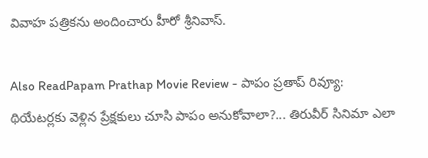వివాహ పత్రికను అందించారు హీరో శ్రీనివాస్.

Also ReadPapam Prathap Movie Review - పాపం ప్రతాప్ రివ్యూ: థియేటర్లకు వెళ్లిన ప్రేక్షకులు చూసి పాపం అనుకోవాలా?... తిరువీర్ సినిమా ఎలా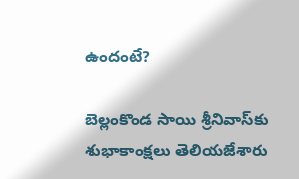ఉందంటే?

బెల్లంకొండ సాయి శ్రీనివాస్‌కు శుభాకాంక్షలు తెలియజేశారు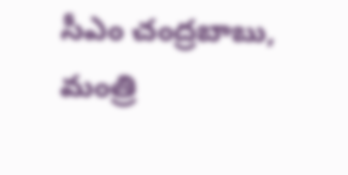సీఎం చంద్రబాబు, మంత్రి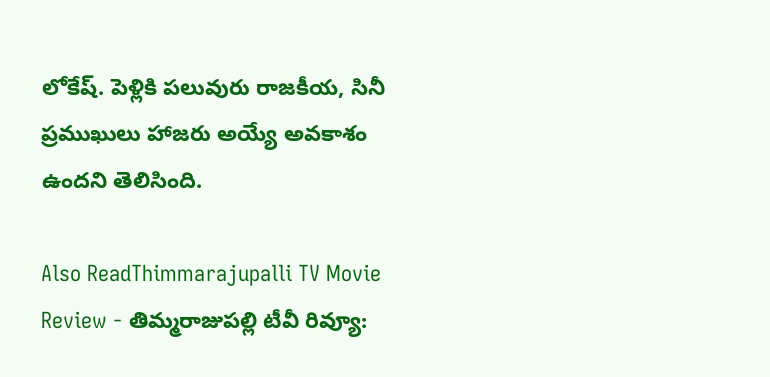లోకేష్. పెళ్లికి పలువురు రాజకీయ, సినీ ప్రముఖులు హాజరు అయ్యే అవకాశం ఉందని తెలిసింది.

Also ReadThimmarajupalli TV Movie Review - తిమ్మరాజుపల్లి టీవీ రివ్యూ: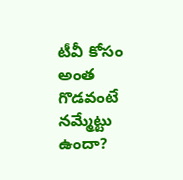టీవీ కోసం అంత గొడవంటే నమ్మేట్టు ఉందా?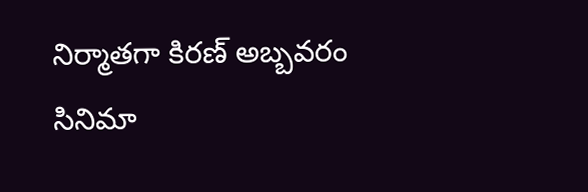నిర్మాతగా కిరణ్ అబ్బవరం సినిమా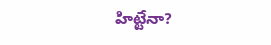హిట్టేనా?